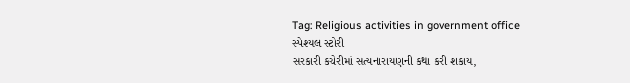Tag: Religious activities in government office
સ્પેશ્યલ સ્ટોરી
સરકારી કચેરીમાં સત્યનારાયણની કથા કરી શકાય,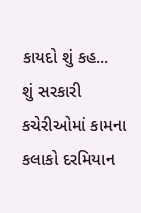કાયદો શું કહ...
શું સરકારી કચેરીઓમાં કામના કલાકો દરમિયાન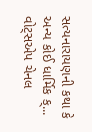સત્યનારાયણની કથા કે અન્ય કોઈ ધાર્મિક ક્...
વોટ્સએપ ચેનલ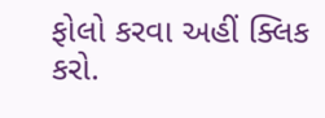ફોલો કરવા અહીં ક્લિક કરો.